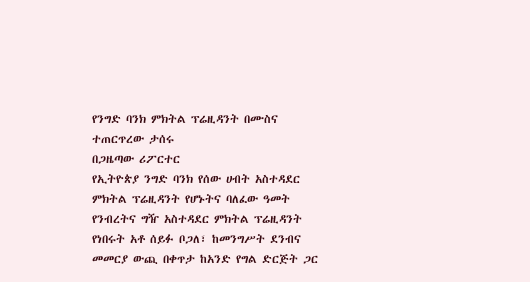የንግድ ባንክ ምክትል ፕሬዚዳንት በሙስና ተጠርጥረው ታሰሩ
በጋዜጣው ሪፖርተር
የኢትዮጵያ ንግድ ባንክ የሰው ሀብት አስተዳደር ምክትል ፕሬዚዳንት የሆኑትና ባለፈው ዓመት የንብረትና ግዥ አስተዳደር ምክትል ፕሬዚዳንት የነበሩት አቶ ሰይፉ ቦጋለ፣ ከመንግሥት ደንብና መመርያ ውጪ በቀጥታ ከአንድ የግል ድርጅት ጋር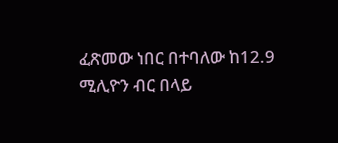ፈጽመው ነበር በተባለው ከ12.9 ሚሊዮን ብር በላይ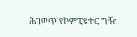ሕገወጥ የኮምፒዩተር ግዥ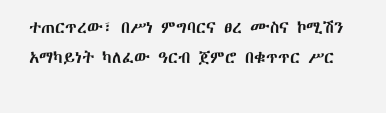ተጠርጥረው፣ በሥነ ምግባርና ፀረ ሙስና ኮሚሽን አማካይነት ካለፈው ዓርብ ጀምሮ በቁጥጥር ሥር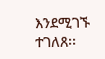እንደሚገኙ ተገለጸ፡፡